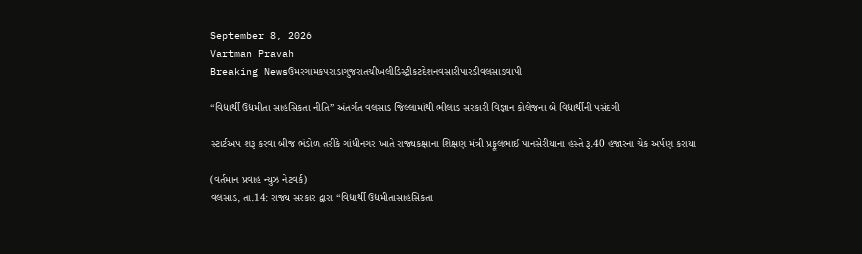September 8, 2026
Vartman Pravah
Breaking Newsઉમરગામકપરાડાગુજરાતચીખલીડિસ્ટ્રીકટદેશનવસારીપારડીવલસાડવાપી

‘‘વિદ્યાર્થી ઉદ્યમીતા સાહસિકતા નીતિ” અંતર્ગત વલસાડ જિલ્લામાંથી ભીલાડ સરકારી વિજ્ઞાન કોલેજના બે વિદ્યાર્થીની પસંદગી

સ્‍ટાર્ટઅપ શરૂ કરવા બીજ ભંડોળ તરીકે ગાંધીનગર ખાતે રાજ્‍યકક્ષાના શિક્ષણ મંત્રી પ્રફૂલભાઈ પાનસેરીયાના હસ્‍તે રૂ.40 હજારના ચેક અર્પણ કરાયા

(વર્તમાન પ્રવાહ ન્‍યુઝ નેટવર્ક)
વલસાડ, તા.14: રાજ્ય સરકાર દ્વારા ‘‘વિદ્યાર્થી ઉદ્યમીતાસાહસિકતા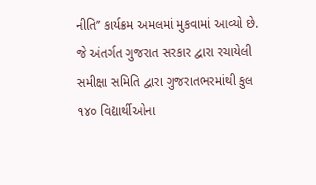નીતિ’’ કાર્યક્રમ અમલમાં મુકવામાં આવ્યો છે. જે અંતર્ગત ગુજરાત સરકાર દ્વારા રચાયેલી સમીક્ષા સમિતિ દ્વારા ગુજરાતભરમાંથી કુલ ૧૪૦ વિદ્યાર્થીઓના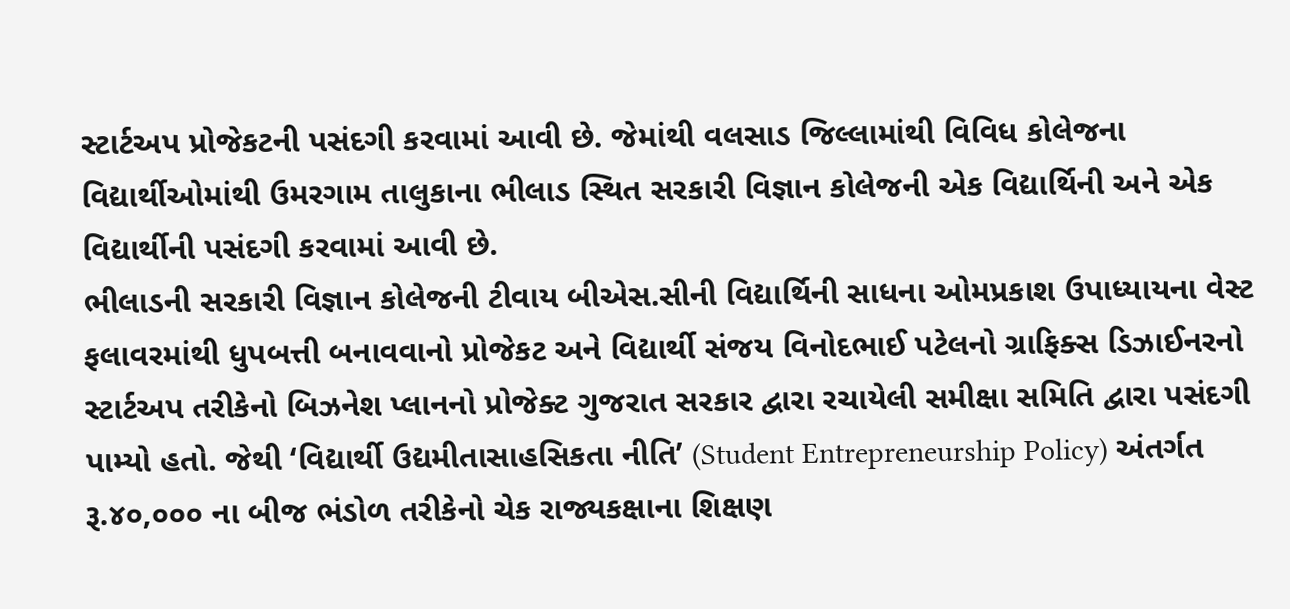સ્ટાર્ટઅપ પ્રોજેકટની પસંદગી કરવામાં આવી છે. જેમાંથી વલસાડ જિલ્લામાંથી વિવિધ કોલેજના વિદ્યાર્થીઓમાંથી ઉમરગામ તાલુકાના ભીલાડ સ્થિત સરકારી વિજ્ઞાન કોલેજની એક વિદ્યાર્થિની અને એક વિદ્યાર્થીની પસંદગી કરવામાં આવી છે.
ભીલાડની સરકારી વિજ્ઞાન કોલેજની ટીવાય બીએસ.સીની વિદ્યાર્થિની સાધના ઓમપ્રકાશ ઉપાધ્યાયના વેસ્ટ ફલાવરમાંથી ધુપબત્તી બનાવવાનો પ્રોજેકટ અને વિદ્યાર્થી સંજય વિનોદભાઈ પટેલનો ગ્રાફિક્સ ડિઝાઈનરનો સ્ટાર્ટઅપ તરીકેનો બિઝનેશ પ્લાનનો પ્રોજેક્ટ ગુજરાત સરકાર દ્વારા રચાયેલી સમીક્ષા સમિતિ દ્વારા પસંદગી પામ્યો હતો. જેથી ‘વિદ્યાર્થી ઉદ્યમીતાસાહસિકતા નીતિ’ (Student Entrepreneurship Policy) અંતર્ગત રૂ.૪૦,૦૦૦ ના બીજ ભંડોળ તરીકેનો ચેક રાજ્યકક્ષાના શિક્ષણ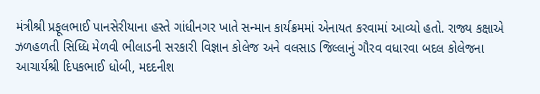મંત્રીશ્રી પ્રફૂલભાઈ પાનસેરીયાના હસ્તે ગાંધીનગર ખાતે સન્માન કાર્યક્રમમાં એનાયત કરવામાં આવ્યો હતો. રાજ્ય કક્ષાએ ઝળહળતી સિધ્ધિ મેળવી ભીલાડની સરકારી વિજ્ઞાન કોલેજ અને વલસાડ જિલ્લાનું ગૌરવ વધારવા બદલ કોલેજના આચાર્યશ્રી દિપકભાઈ ધોબી, મદદનીશ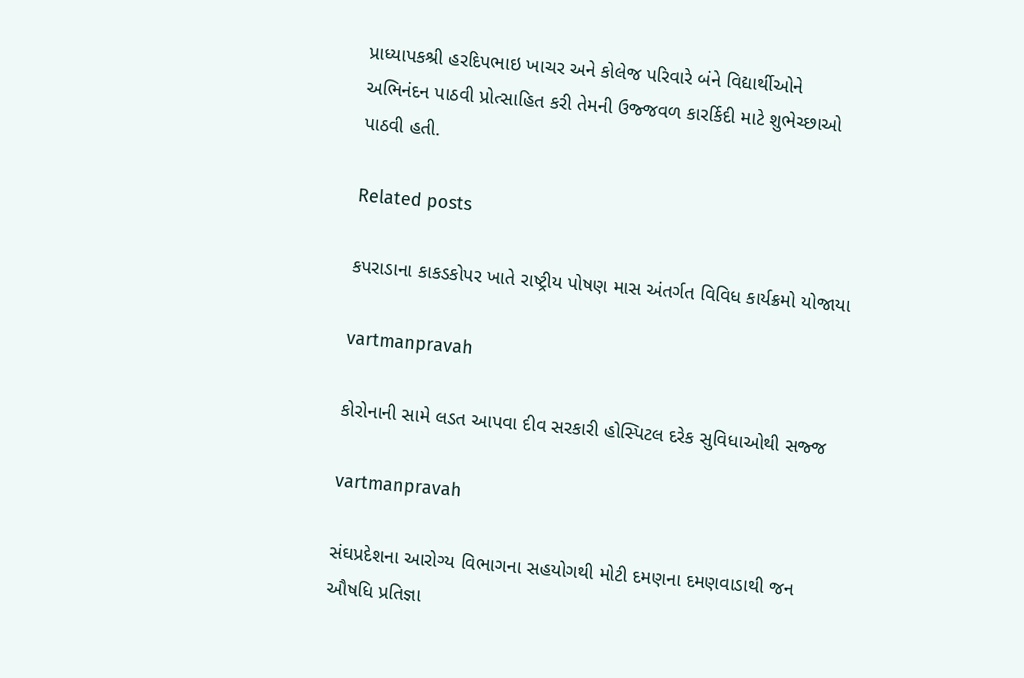પ્રાધ્યાપકશ્રી હરદિપભાઇ ખાચર અને કોલેજ પરિવારે બંને વિદ્યાર્થીઓને અભિનંદન પાઠવી પ્રોત્સાહિત કરી તેમની ઉજ્જવળ કારર્કિદી માટે શુભેચ્છાઓ પાઠવી હતી.

Related posts

કપરાડાના કાકડકોપર ખાતે રાષ્‍ટ્રીય પોષણ માસ અંતર્ગત વિવિધ કાર્યક્રમો યોજાયા

vartmanpravah

કોરોનાની સામે લડત આપવા દીવ સરકારી હોસ્‍પિટલ દરેક સુવિધાઓથી સજ્જ

vartmanpravah

સંઘપ્રદેશના આરોગ્‍ય વિભાગના સહયોગથી મોટી દમણના દમણવાડાથી જન ઔષધિ પ્રતિજ્ઞા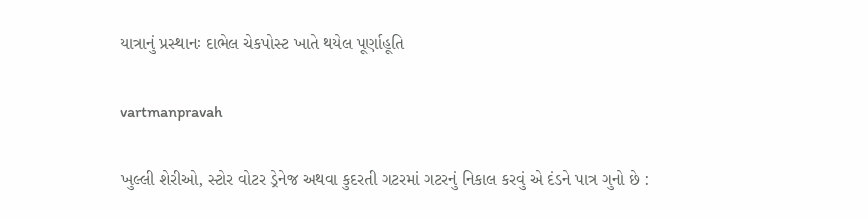યાત્રાનું પ્રસ્‍થાનઃ દાભેલ ચેકપોસ્‍ટ ખાતે થયેલ પૂર્ણાહૂતિ

vartmanpravah

ખુલ્લી શેરીઓ, સ્‍ટોર વોટર ડ્રેનેજ અથવા કુદરતી ગટરમાં ગટરનું નિકાલ કરવું એ દંડને પાત્ર ગુનો છે :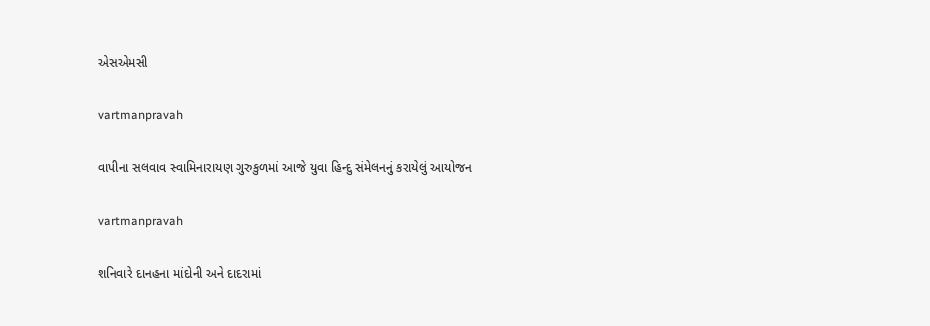એસએમસી

vartmanpravah

વાપીના સલવાવ સ્વામિનારાયણ ગુરુકુળમાં આજે યુવા હિન્દુ સંમેલનનું કરાયેલું આયોજન

vartmanpravah

શનિવારે દાનહના માંદોની અને દાદરામાં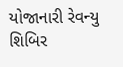યોજાનારી રેવન્‍યુ શિબિર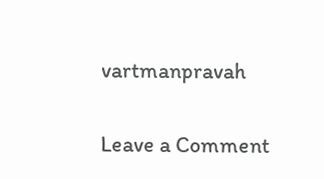vartmanpravah

Leave a Comment